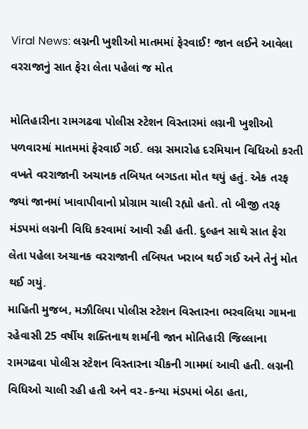Viral News: લગ્નની ખુશીઓ માતમમાં ફેરવાઈ! જાન લઈને આવેલા વરરાજાનું સાત ફેરા લેતા પહેલાં જ મોત

મોતિહારીના રામગઢવા પોલીસ સ્ટેશન વિસ્તારમાં લગ્નની ખુશીઓ પળવારમાં માતમમાં ફેરવાઈ ગઈ. લગ્ન સમારોહ દરમિયાન વિધિઓ કરતી વખતે વરરાજાની અચાનક તબિયત બગડતા મોત થયું હતું. એક તરફ જ્યાં જાનમાં ખાવાપીવાનો પ્રોગ્રામ ચાલી રહ્યો હતો. તો બીજી તરફ મંડપમાં લગ્નની વિધિ કરવામાં આવી રહી હતી. દુલ્હન સાથે સાત ફેરા લેતા પહેલા અચાનક વરરાજાની તબિયત ખરાબ થઈ ગઈ અને તેનું મોત થઈ ગયું.
માહિતી મુજબ, મઝૌલિયા પોલીસ સ્ટેશન વિસ્તારના ભરવલિયા ગામના રહેવાસી 25 વર્ષીય શક્તિનાથ શર્માની જાન મોતિહારી જિલ્લાના રામગઢવા પોલીસ સ્ટેશન વિસ્તારના ચીકની ગામમાં આવી હતી. લગ્નની વિધિઓ ચાલી રહી હતી અને વર-કન્યા મંડપમાં બેઠા હતા,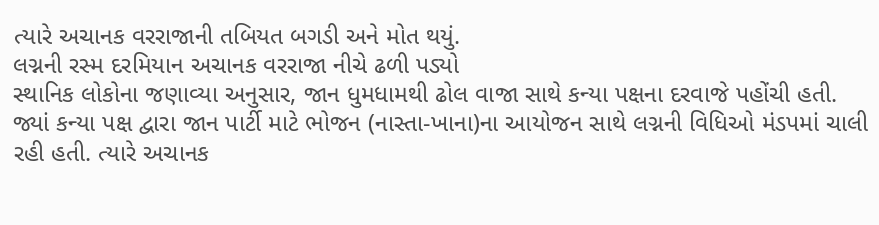ત્યારે અચાનક વરરાજાની તબિયત બગડી અને મોત થયું.
લગ્નની રસ્મ દરમિયાન અચાનક વરરાજા નીચે ઢળી પડ્યો
સ્થાનિક લોકોના જણાવ્યા અનુસાર, જાન ધુમધામથી ઢોલ વાજા સાથે કન્યા પક્ષના દરવાજે પહોંચી હતી. જ્યાં કન્યા પક્ષ દ્વારા જાન પાર્ટી માટે ભોજન (નાસ્તા-ખાના)ના આયોજન સાથે લગ્નની વિધિઓ મંડપમાં ચાલી રહી હતી. ત્યારે અચાનક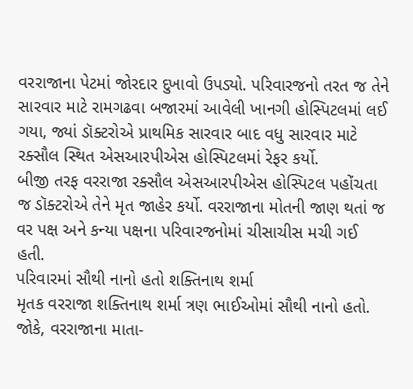વરરાજાના પેટમાં જોરદાર દુખાવો ઉપડ્યો. પરિવારજનો તરત જ તેને સારવાર માટે રામગઢવા બજારમાં આવેલી ખાનગી હોસ્પિટલમાં લઈ ગયા, જ્યાં ડૉક્ટરોએ પ્રાથમિક સારવાર બાદ વધુ સારવાર માટે રક્સૌલ સ્થિત એસઆરપીએસ હોસ્પિટલમાં રેફર કર્યો.
બીજી તરફ વરરાજા રક્સૌલ એસઆરપીએસ હોસ્પિટલ પહોંચતા જ ડૉક્ટરોએ તેને મૃત જાહેર કર્યો. વરરાજાના મોતની જાણ થતાં જ વર પક્ષ અને કન્યા પક્ષના પરિવારજનોમાં ચીસાચીસ મચી ગઈ હતી.
પરિવારમાં સૌથી નાનો હતો શક્તિનાથ શર્મા
મૃતક વરરાજા શક્તિનાથ શર્મા ત્રણ ભાઈઓમાં સૌથી નાનો હતો. જોકે, વરરાજાના માતા-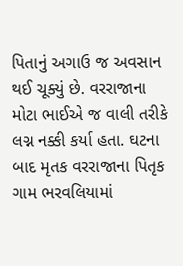પિતાનું અગાઉ જ અવસાન થઈ ચૂક્યું છે. વરરાજાના મોટા ભાઈએ જ વાલી તરીકે લગ્ન નક્કી કર્યા હતા. ઘટના બાદ મૃતક વરરાજાના પિતૃક ગામ ભરવલિયામાં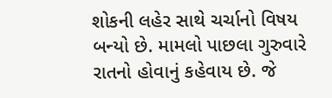શોકની લહેર સાથે ચર્ચાનો વિષય બન્યો છે. મામલો પાછલા ગુરુવારે રાતનો હોવાનું કહેવાય છે. જે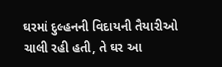ઘરમાં દુલ્હનની વિદાયની તૈયારીઓ ચાલી રહી હતી, તે ઘર આ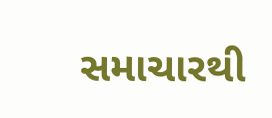સમાચારથી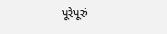પૂરેપૂરું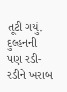તૂટી ગયું. દુલ્હનની પણ રડી-રડીને ખરાબ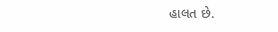હાલત છે.